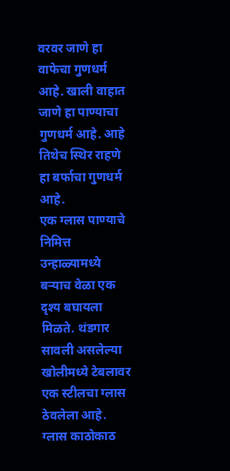वरवर जाणे हा वाफेचा गुणधर्म आहे. खाली वाहात जाणे हा पाण्याचा गुणधर्म आहे. आहे तिथेच स्थिर राहणे हा बर्फाचा गुणधर्म आहे.
एक ग्लास पाण्याचे निमित्त
उन्हाळ्यामध्ये बऱ्याच वेळा एक दृश्य बघायला मिळते. थंडगार सावली असलेल्या खोलीमध्ये टेबलावर एक स्टीलचा ग्लास ठेवलेला आहे. ग्लास काठोकाठ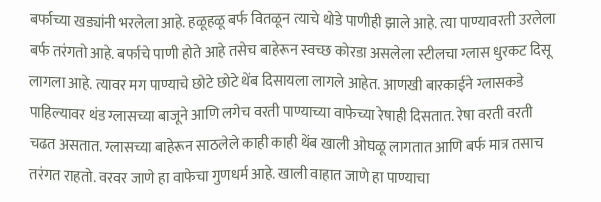बर्फाच्या खड्यांनी भरलेला आहे. हळूहळू बर्फ वितळून त्याचे थोडे पाणीही झाले आहे. त्या पाण्यावरती उरलेला बर्फ तरंगतो आहे. बर्फाचे पाणी होते आहे तसेच बाहेरून स्वच्छ कोरडा असलेला स्टीलचा ग्लास धुरकट दिसू लागला आहे. त्यावर मग पाण्याचे छोटे छोटे थेंब दिसायला लागले आहेत. आणखी बारकाईने ग्लासकडे पाहिल्यावर थंड ग्लासच्या बाजूने आणि लगेच वरती पाण्याच्या वाफेच्या रेषाही दिसतात. रेषा वरती वरती चढत असतात. ग्लासच्या बाहेरून साठलेले काही काही थेंब खाली ओघळू लागतात आणि बर्फ मात्र तसाच तरंगत राहतो. वरवर जाणे हा वाफेचा गुणधर्म आहे. खाली वाहात जाणे हा पाण्याचा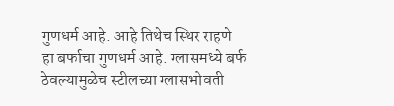गुणधर्म आहे. आहे तिथेच स्थिर राहणे हा बर्फाचा गुणधर्म आहे. ग्लासमध्ये बर्फ ठेवल्यामुळेच स्टीलच्या ग्लासभोवती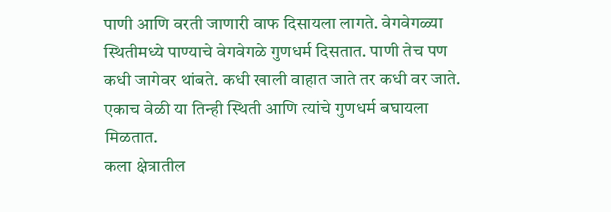पाणी आणि वरती जाणारी वाफ दिसायला लागते. वेगवेगळ्या स्थितीमध्ये पाण्याचे वेगवेगळे गुणधर्म दिसतात. पाणी तेच पण कधी जागेवर थांबते. कधी खाली वाहात जाते तर कधी वर जाते. एकाच वेळी या तिन्ही स्थिती आणि त्यांचे गुणधर्म बघायला मिळतात.
कला क्षेत्रातील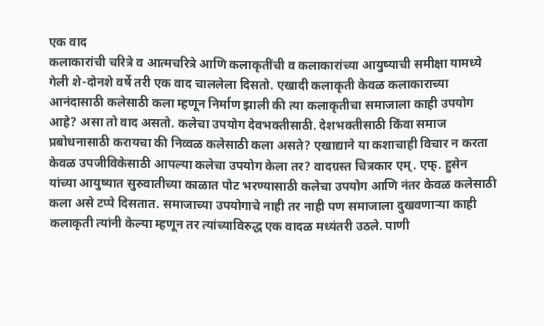एक वाद
कलाकारांची चरित्रे व आत्मचरित्रे आणि कलाकृतींची व कलाकारांच्या आयुष्याची समीक्षा यामध्ये गेली शे-दोनशे वर्षे तरी एक वाद चाललेला दिसतो. एखादी कलाकृती केवळ कलाकाराच्या आनंदासाठी कलेसाठी कला म्हणून निर्माण झाली की त्या कलाकृतीचा समाजाला काही उपयोग आहे? असा तो वाद असतो. कलेचा उपयोग देवभक्तीसाठी. देशभक्तीसाठी किंवा समाज प्रबोधनासाठी करायचा की निव्वळ कलेसाठी कला असते? एखाद्याने या कशाचाही विचार न करता केवळ उपजीविकेसाठी आपल्या कलेचा उपयोग केला तर? वादग्रस्त चित्रकार एम्. एफ्. हुसेन यांच्या आयुष्यात सुरुवातीच्या काळात पोट भरण्यासाठी कलेचा उपयोग आणि नंतर केवळ कलेसाठी कला असे टप्पे दिसतात. समाजाच्या उपयोगाचे नाही तर नाही पण समाजाला दुखवणाऱ्या काही कलाकृती त्यांनी केल्या म्हणून तर त्यांच्याविरुद्ध एक वादळ मध्यंतरी उठले. पाणी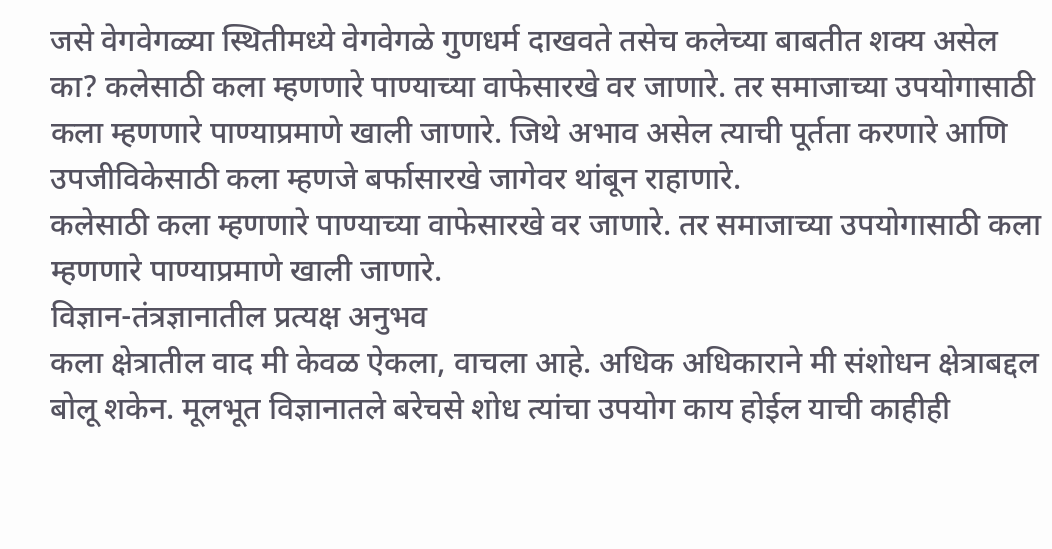जसे वेगवेगळ्या स्थितीमध्ये वेगवेगळे गुणधर्म दाखवते तसेच कलेच्या बाबतीत शक्य असेल का? कलेसाठी कला म्हणणारे पाण्याच्या वाफेसारखे वर जाणारे. तर समाजाच्या उपयोगासाठी कला म्हणणारे पाण्याप्रमाणे खाली जाणारे. जिथे अभाव असेल त्याची पूर्तता करणारे आणि उपजीविकेसाठी कला म्हणजे बर्फासारखे जागेवर थांबून राहाणारे.
कलेसाठी कला म्हणणारे पाण्याच्या वाफेसारखे वर जाणारे. तर समाजाच्या उपयोगासाठी कला म्हणणारे पाण्याप्रमाणे खाली जाणारे.
विज्ञान-तंत्रज्ञानातील प्रत्यक्ष अनुभव
कला क्षेत्रातील वाद मी केवळ ऐकला, वाचला आहे. अधिक अधिकाराने मी संशोधन क्षेत्राबद्दल बोलू शकेन. मूलभूत विज्ञानातले बरेचसे शोध त्यांचा उपयोग काय होईल याची काहीही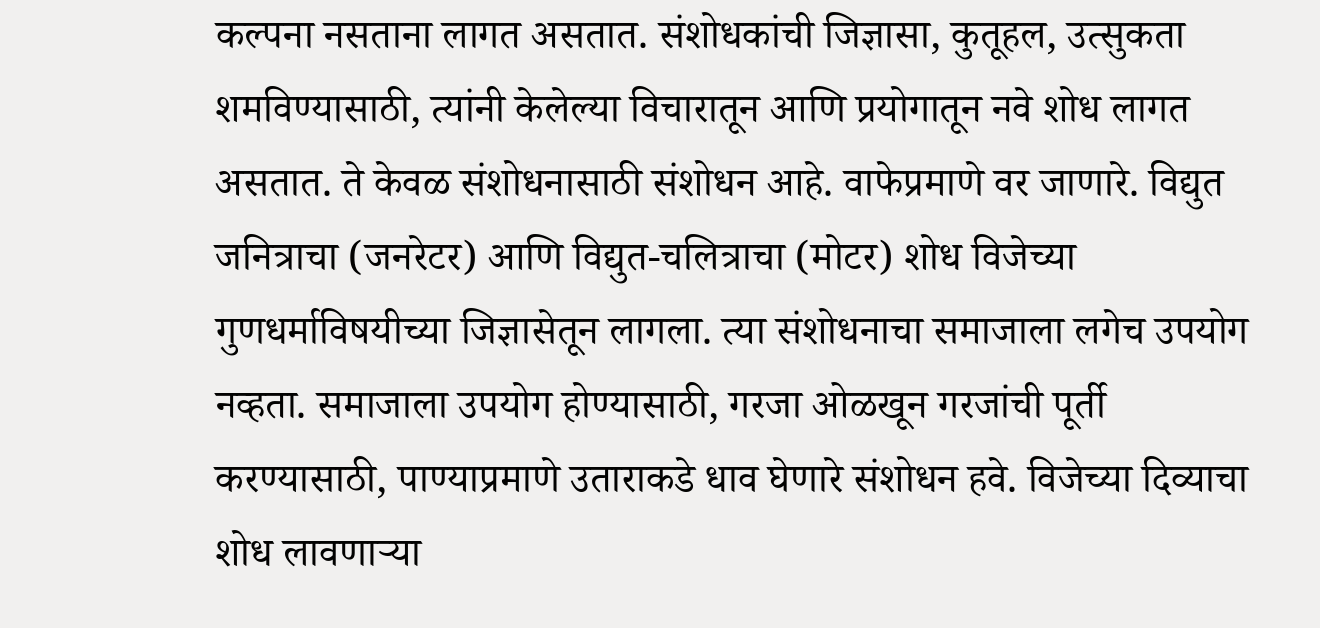कल्पना नसताना लागत असतात. संशोधकांची जिज्ञासा, कुतूहल, उत्सुकता शमविण्यासाठी, त्यांनी केलेल्या विचारातून आणि प्रयोगातून नवे शोध लागत असतात. ते केवळ संशोधनासाठी संशोधन आहे. वाफेप्रमाणे वर जाणारे. विद्युत जनित्राचा (जनरेटर) आणि विद्युत-चलित्राचा (मोटर) शोध विजेच्या गुणधर्माविषयीच्या जिज्ञासेतून लागला. त्या संशोधनाचा समाजाला लगेच उपयोग नव्हता. समाजाला उपयोग होण्यासाठी, गरजा ओळखून गरजांची पूर्ती करण्यासाठी, पाण्याप्रमाणे उताराकडे धाव घेणारे संशोधन हवे. विजेच्या दिव्याचा शोध लावणाऱ्या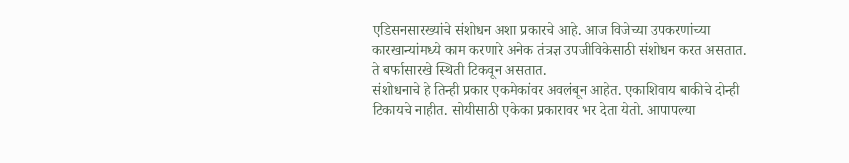एडिसनसारख्यांचे संशोधन अशा प्रकारचे आहे. आज विजेच्या उपकरणांच्या कारखान्यांमध्ये काम करणारे अनेक तंत्रज्ञ उपजीविकेसाठी संशोधन करत असतात. ते बर्फासारखे स्थिती टिकवून असतात.
संशोधनाचे हे तिन्ही प्रकार एकमेकांवर अवलंबून आहेत. एकाशिवाय बाकीचे दोन्ही टिकायचे नाहीत. सोयीसाठी एकेका प्रकारावर भर देता येतो. आपापल्या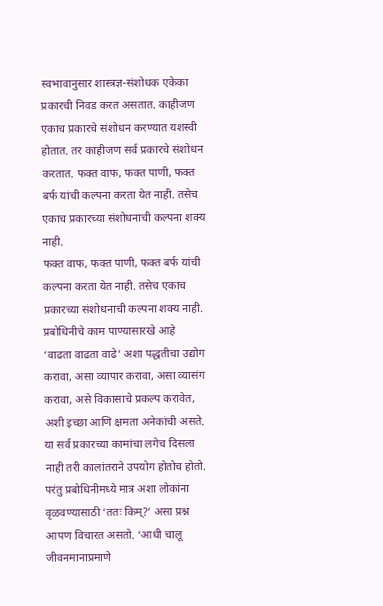स्वभावानुसार शास्त्रज्ञ-संशोधक एकेका प्रकारची निवड करत असतात. काहीजण एकाच प्रकारचे संशोधन करण्यात यशस्वी होतात. तर काहीजण सर्व प्रकारचे संशोधन करतात. फक्त वाफ, फक्त पाणी, फक्त बर्फ यांची कल्पना करता येत नाही. तसेच एकाच प्रकारच्या संशोधनाची कल्पना शक्य नाही.
फक्त वाफ, फक्त पाणी, फक्त बर्फ यांची कल्पना करता येत नाही. तसेच एकाच प्रकारच्या संशोधनाची कल्पना शक्य नाही.
प्रबोधिनीचे काम पाण्यासारखे आहे
‘वाढता वाढता वाढे’ अशा पद्धतीचा उद्योग करावा, असा व्यापार करावा, असा व्यासंग करावा, असे विकासाचे प्रकल्प करावेत, अशी इच्छा आणि क्षमता अनेकांची असते. या सर्व प्रकारच्या कामांचा लगेच दिसला नाही तरी कालांतराने उपयोग होतोच होतो. परंतु प्रबोधिनीमध्ये मात्र अशा लोकांना वृळवण्यासाठी ‘ततः किम्?’ असा प्रश्न आपण विचारत असतो. ‘आधी चालू जीवनमानाप्रमाणे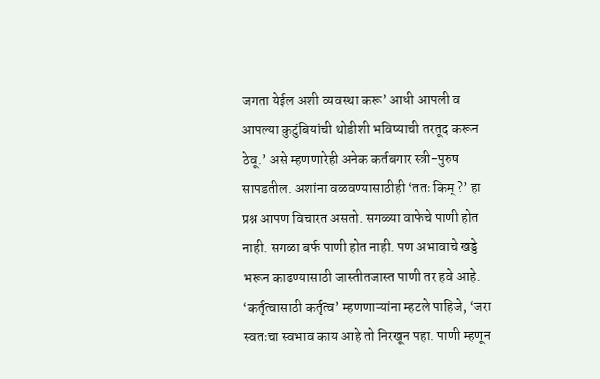जगता येईल अशी व्यवस्था करू’ आधी आपली व आपल्या कुटुंबियांची थोडीशी भविष्याची तरतूद करून ठेवू.’ असे म्हणणारेही अनेक कर्तबगार स्त्री-पुरुष सापडतील. अशांना वळवण्यासाठीही ‘ततः किम् ?’ हा प्रश्न आपण विचारत असतो. सगळ्या वाफेचे पाणी होत नाही. सगळा बर्फ पाणी होत नाही. पण अभावाचे खड्डे भरून काढण्यासाठी जास्तीतजास्त पाणी तर हवे आहे. ‘कर्तृत्वासाठी कर्तृत्व’ म्हणणाऱ्यांना म्हटले पाहिजे, ‘जरा स्वतःचा स्वभाव काय आहे तो निरखून पहा. पाणी म्हणून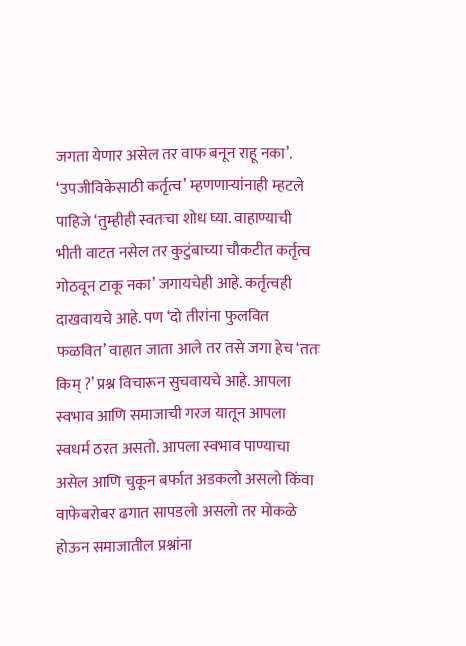जगता येणार असेल तर वाफ बनून राहू नका’. ‘उपजीविकेसाठी कर्तृत्व’ म्हणणाऱ्यांनाही म्हटले पाहिजे ‘तुम्हीही स्वतःचा शोध घ्या. वाहाण्याची भीती वाटत नसेल तर कुटुंबाच्या चौकटीत कर्तृत्व गोठवून टाकू नका’ जगायचेही आहे. कर्तृत्वही दाखवायचे आहे. पण ‘दो तीरांना फुलवित फळवित’ वाहात जाता आले तर तसे जगा हेच ‘ततः किम् ?’ प्रश्न विचारून सुचवायचे आहे. आपला स्वभाव आणि समाजाची गरज यातून आपला स्वधर्म ठरत असतो. आपला स्वभाव पाण्याचा असेल आणि चुकून बर्फात अडकलो असलो किंवा वाफेबरोबर ढगात सापडलो असलो तर मोकळे होऊन समाजातील प्रश्नांना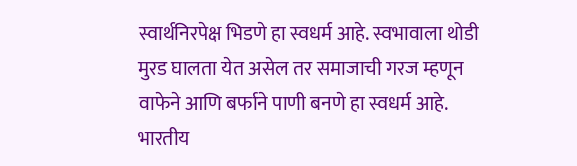स्वार्थनिरपेक्ष भिडणे हा स्वधर्म आहे. स्वभावाला थोडी मुरड घालता येत असेल तर समाजाची गरज म्हणून वाफेने आणि बर्फाने पाणी बनणे हा स्वधर्म आहे. भारतीय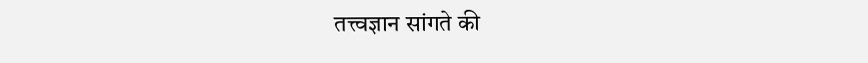तत्त्वज्ञान सांगते की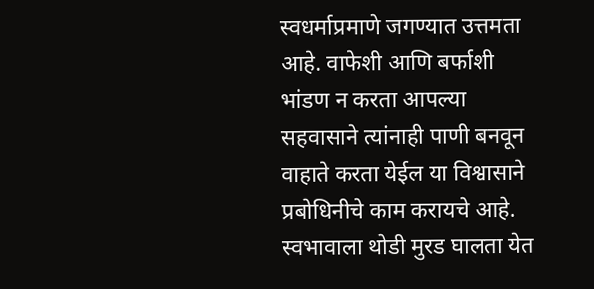स्वधर्माप्रमाणे जगण्यात उत्तमता आहे. वाफेशी आणि बर्फाशी भांडण न करता आपल्या सहवासाने त्यांनाही पाणी बनवून वाहाते करता येईल या विश्वासाने प्रबोधिनीचे काम करायचे आहे.
स्वभावाला थोडी मुरड घालता येत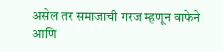असेल तर समाजाची गरज म्हणून वाफेने आणि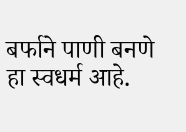बर्फाने पाणी बनणे हा स्वधर्म आहे.